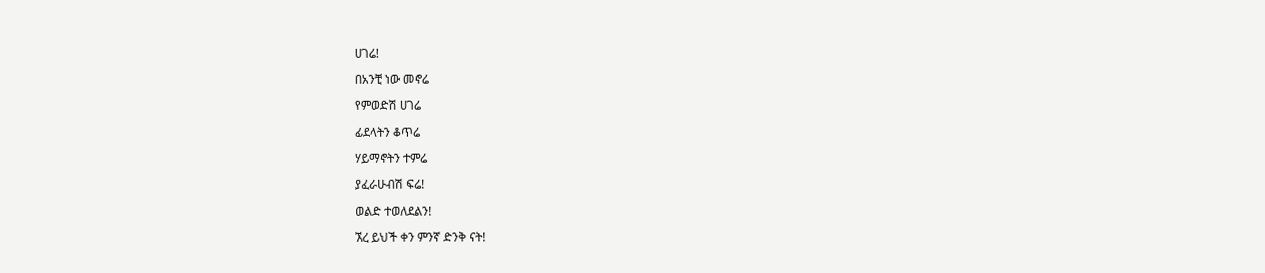ሀገሬ!

በአንቺ ነው መኖሬ

የምወድሽ ሀገሬ

ፊደላትን ቆጥሬ

ሃይማኖትን ተምሬ

ያፈራሁብሽ ፍሬ!

ወልድ ተወለደልን!

ኧረ ይህች ቀን ምንኛ ድንቅ ናት!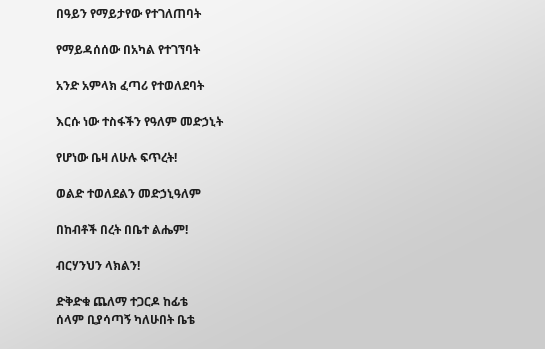በዓይን የማይታየው የተገለጠባት

የማይዳሰሰው በአካል የተገኘባት

አንድ አምላክ ፈጣሪ የተወለደባት

እርሱ ነው ተስፋችን የዓለም መድኃኒት

የሆነው ቤዛ ለሁሉ ፍጥረት!

ወልድ ተወለደልን መድኃኒዓለም

በከብቶች በረት በቤተ ልሔም!

ብርሃንህን ላክልን!

ድቅድቁ ጨለማ ተጋርዶ ከፊቴ
ሰላም ቢያሳጣኝ ካለሁበት ቤቴ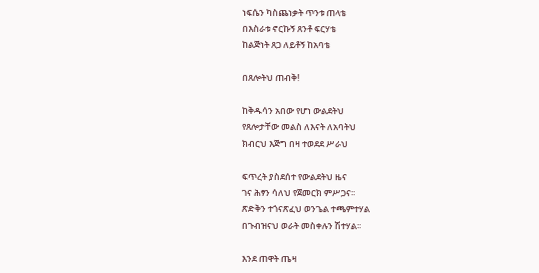ነፍሴን ካስጨነቃት ጥንቱ ጠላቴ
በእስራቱ ኖርኩኝ ጸንቶ ፍርሃቴ
ከልጅነት ጸጋ ለይቶኝ ከአባቴ

በጸሎትህ ጠብቅ!

ከቅዱሳን አበው የሆነ ውልደትህ
የጸሎታቸው መልስ ለእናት ለአባትህ
ክብርህ እጅግ በዛ ተወደደ ሥራህ

ፍጥረት ያስደሰተ የውልደትህ ዜና
ገና ሕፃን ሳለህ የጀመርክ ምሥጋና፡፡
ጽድቅን ተጎናጽፈህ ወንጌል ተጫምተሃል
በጉብዝናህ ወራት መስቀሉን ሽተሃል፡፡

እንደ ጠዋት ጤዛ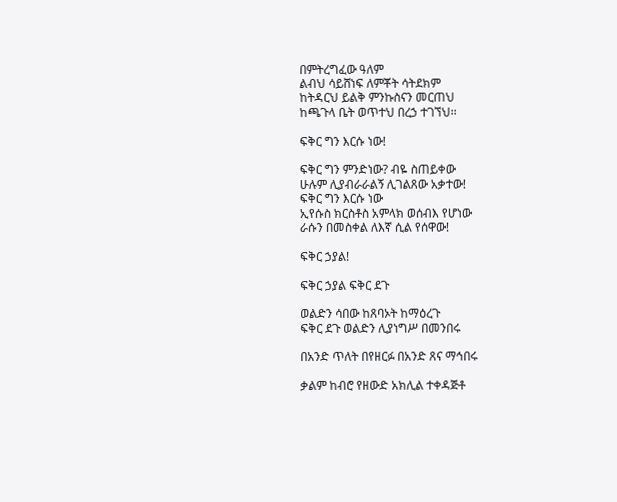በምትረግፈው ዓለም
ልብህ ሳይሸነፍ ለምቾት ሳትደክም
ከትዳርህ ይልቅ ምንኩስናን መርጠህ
ከጫጉላ ቤት ወጥተህ በረኃ ተገኘህ፡፡

ፍቅር ግን እርሱ ነው!

ፍቅር ግን ምንድነው? ብዬ ስጠይቀው
ሁሉም ሊያብራራልኝ ሊገልጸው አቃተው!
ፍቅር ግን እርሱ ነው
ኢየሱስ ክርስቶስ አምላክ ወሰብእ የሆነው
ራሱን በመስቀል ለእኛ ሲል የሰዋው!

ፍቅር ኃያል!

ፍቅር ኃያል ፍቅር ደጉ

ወልድን ሳበው ከጸባኦት ከማዕረጉ
ፍቅር ደጉ ወልድን ሊያነግሥ በመንበሩ

በአንድ ጥለት በየዘርፉ በአንድ ጸና ማኅበሩ

ቃልም ከብሮ የዘውድ አክሊል ተቀዳጅቶ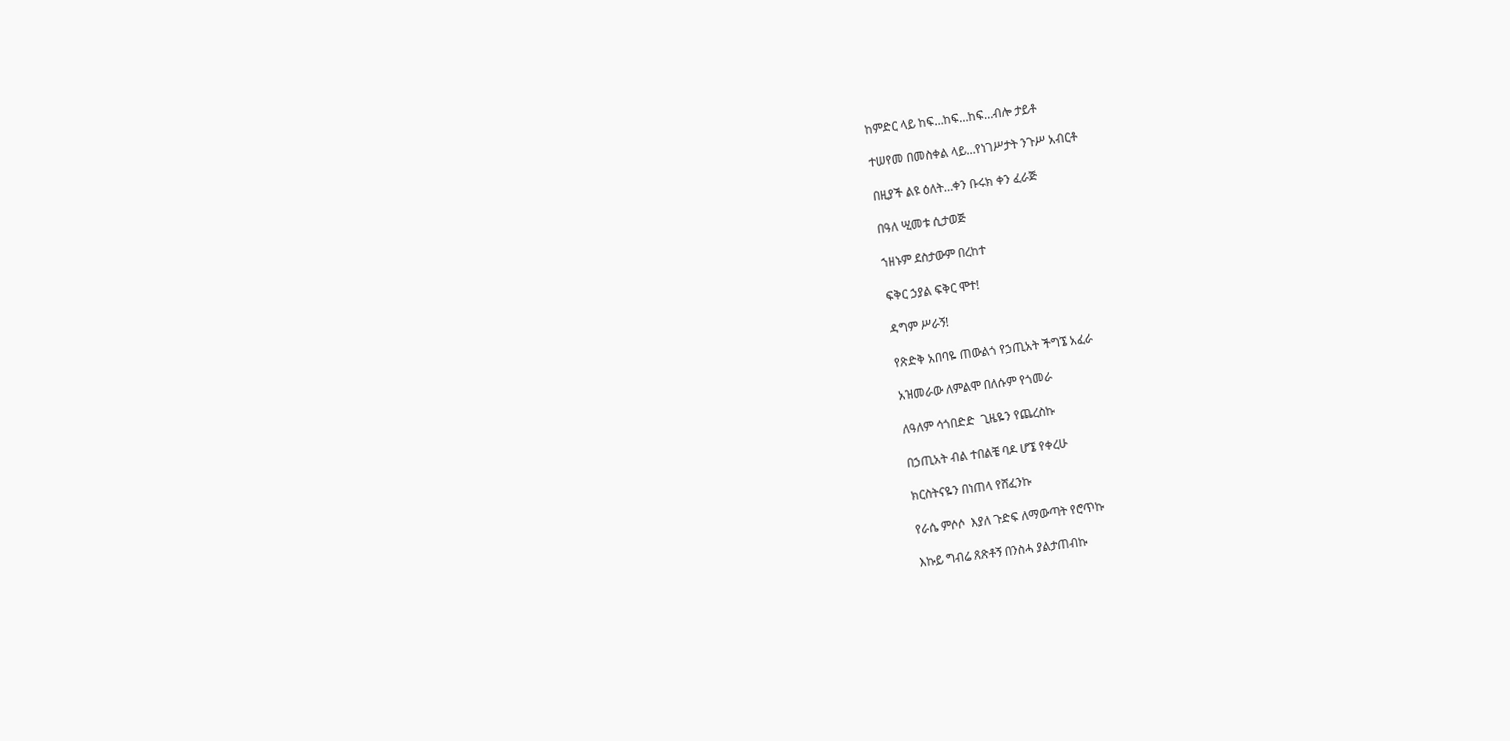ከምድር ላይ ከፍ…ከፍ…ከፍ…ብሎ ታይቶ

ተሠየመ በመስቀል ላይ…የነገሥታት ንጉሥ አብርቶ

በዚያች ልዩ ዕለት…ቀን ቡሩክ ቀን ፈራጅ

በዓለ ሢመቱ ሲታወጅ

ኀዘኑም ደስታውም በረከተ

ፍቅር ኃያል ፍቅር ሞተ!

ዳግም ሥራኝ!

የጽድቅ አበባዬ ጠውልጎ የኃጢአት ችግኜ አፈራ

አዝመራው ለምልሞ በለሱም የጎመራ

ለዓለም ሳጎበድድ  ጊዜዬን የጨረስኩ

በኃጢአት ብል ተበልቼ ባዶ ሆኜ የቀረሁ

ክርስትናዬን በነጠላ የሸፈንኩ

የራሴ ምሶሶ  እያለ ጉድፍ ለማውጣት የሮጥኩ

እኩይ ግብሬ ጸጽቶኝ በንስሓ ያልታጠብኩ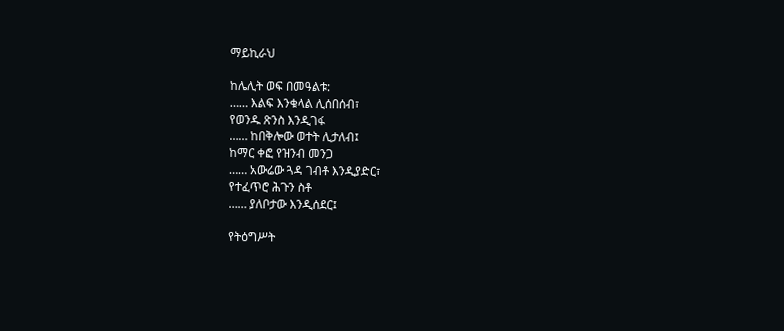ማይኪራህ

ከሌሊት ወፍ በመዓልቱ:
…… እልፍ እንቁላል ሊሰበሰብ፣
የወንዱ ጽንስ እንዲገፋ
…… ከበቅሎው ወተት ሊታለብ፤
ከማር ቀፎ የዝንብ መንጋ
…… አውሬው ጓዳ ገብቶ እንዲያድር፣
የተፈጥሮ ሕጉን ስቶ
…… ያለቦታው እንዲሰደር፤

የትዕግሥት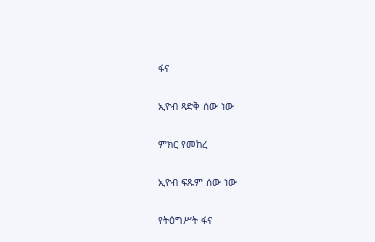ፋና

ኢዮብ ጻድቅ ሰው ነው

ምክር የመከረ

ኢዮብ ፍጹም ሰው ነው

የትዕግሥት ፋና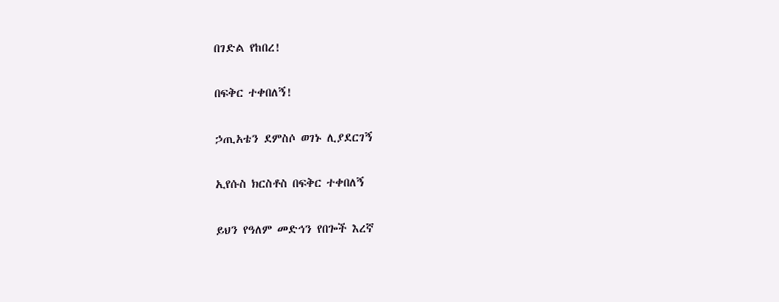በገድል የከበረ!

በፍቅር ተቀበለኝ!

ኃጢአቴን ደምስሶ ወገኑ ሊያደርገኝ

ኢየሱስ ክርስቶስ በፍቅር ተቀበለኝ

ይህን የዓለም መድኅን የበጐች እረኛ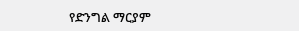የድንግል ማርያም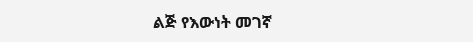ልጅ የእውነት መገኛ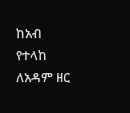ከአብ የተላከ ለአዳም ዘር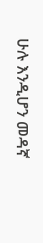ሁሉ እንዲሆን መዳኛ